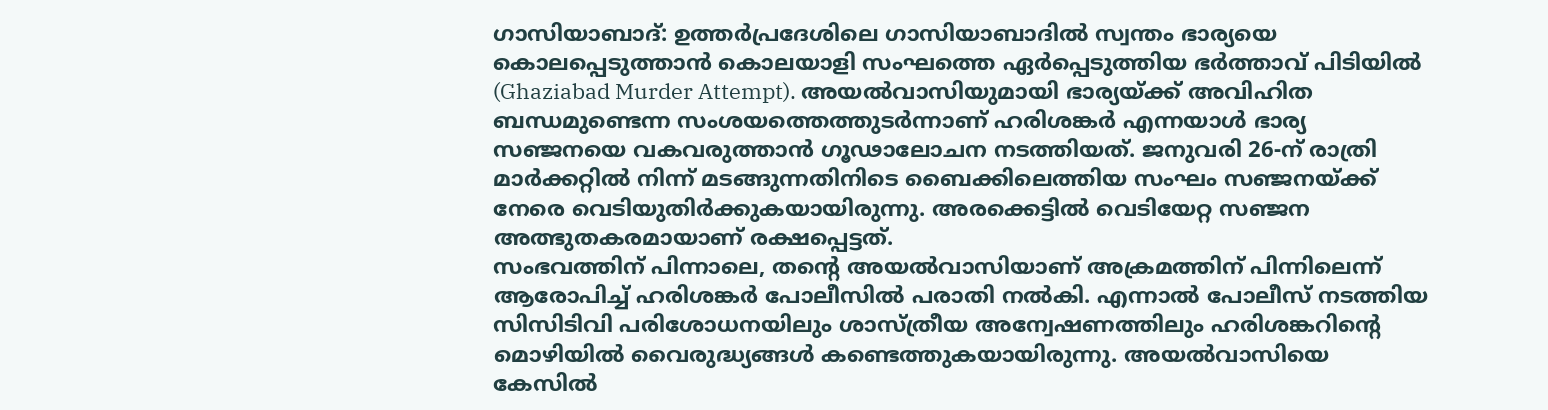ഗാസിയാബാദ്: ഉത്തർപ്രദേശിലെ ഗാസിയാബാദിൽ സ്വന്തം ഭാര്യയെ കൊലപ്പെടുത്താൻ കൊലയാളി സംഘത്തെ ഏർപ്പെടുത്തിയ ഭർത്താവ് പിടിയിൽ (Ghaziabad Murder Attempt). അയൽവാസിയുമായി ഭാര്യയ്ക്ക് അവിഹിത ബന്ധമുണ്ടെന്ന സംശയത്തെത്തുടർന്നാണ് ഹരിശങ്കർ എന്നയാൾ ഭാര്യ സഞ്ജനയെ വകവരുത്താൻ ഗൂഢാലോചന നടത്തിയത്. ജനുവരി 26-ന് രാത്രി മാർക്കറ്റിൽ നിന്ന് മടങ്ങുന്നതിനിടെ ബൈക്കിലെത്തിയ സംഘം സഞ്ജനയ്ക്ക് നേരെ വെടിയുതിർക്കുകയായിരുന്നു. അരക്കെട്ടിൽ വെടിയേറ്റ സഞ്ജന അത്ഭുതകരമായാണ് രക്ഷപ്പെട്ടത്.
സംഭവത്തിന് പിന്നാലെ, തന്റെ അയൽവാസിയാണ് അക്രമത്തിന് പിന്നിലെന്ന് ആരോപിച്ച് ഹരിശങ്കർ പോലീസിൽ പരാതി നൽകി. എന്നാൽ പോലീസ് നടത്തിയ സിസിടിവി പരിശോധനയിലും ശാസ്ത്രീയ അന്വേഷണത്തിലും ഹരിശങ്കറിന്റെ മൊഴിയിൽ വൈരുദ്ധ്യങ്ങൾ കണ്ടെത്തുകയായിരുന്നു. അയൽവാസിയെ കേസിൽ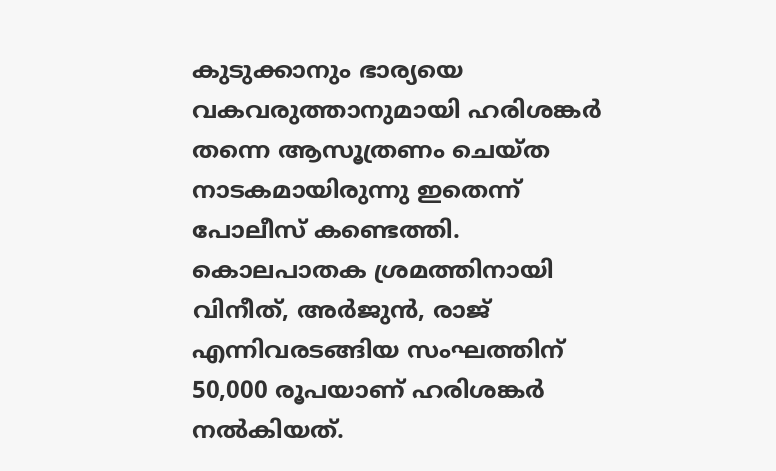കുടുക്കാനും ഭാര്യയെ വകവരുത്താനുമായി ഹരിശങ്കർ തന്നെ ആസൂത്രണം ചെയ്ത നാടകമായിരുന്നു ഇതെന്ന് പോലീസ് കണ്ടെത്തി. കൊലപാതക ശ്രമത്തിനായി വിനീത്, അർജുൻ, രാജ് എന്നിവരടങ്ങിയ സംഘത്തിന് 50,000 രൂപയാണ് ഹരിശങ്കർ നൽകിയത്.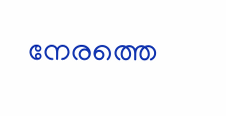നേരത്തെ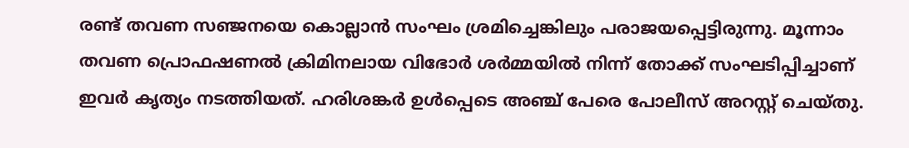രണ്ട് തവണ സഞ്ജനയെ കൊല്ലാൻ സംഘം ശ്രമിച്ചെങ്കിലും പരാജയപ്പെട്ടിരുന്നു. മൂന്നാം തവണ പ്രൊഫഷണൽ ക്രിമിനലായ വിഭോർ ശർമ്മയിൽ നിന്ന് തോക്ക് സംഘടിപ്പിച്ചാണ് ഇവർ കൃത്യം നടത്തിയത്. ഹരിശങ്കർ ഉൾപ്പെടെ അഞ്ച് പേരെ പോലീസ് അറസ്റ്റ് ചെയ്തു.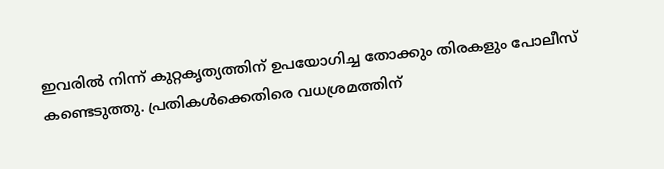ഇവരിൽ നിന്ന് കുറ്റകൃത്യത്തിന് ഉപയോഗിച്ച തോക്കും തിരകളും പോലീസ് കണ്ടെടുത്തു. പ്രതികൾക്കെതിരെ വധശ്രമത്തിന്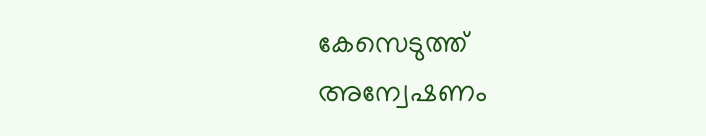കേസെടുത്ത് അന്വേഷണം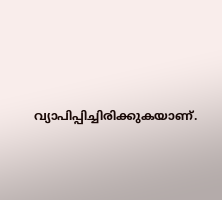വ്യാപിപ്പിച്ചിരിക്കുകയാണ്.